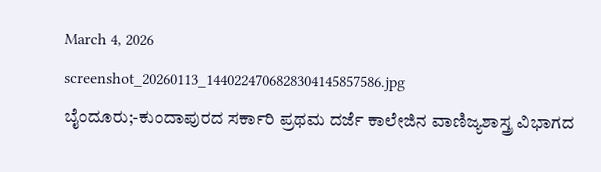March 4, 2026
screenshot_20260113_1440224706828304145857586.jpg
ಬೈಂದೂರು;-ಕುಂದಾಪುರದ ಸರ್ಕಾರಿ ಪ್ರಥಮ ದರ್ಜೆ ಕಾಲೇಜಿನ ವಾಣಿಜ್ಯಶಾಸ್ತ್ರ ವಿಭಾಗದ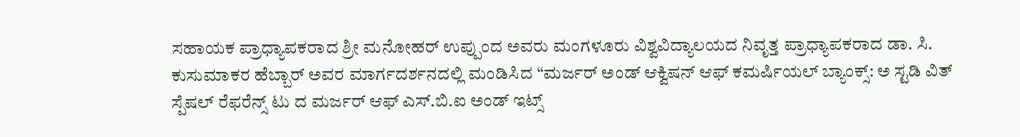ಸಹಾಯಕ ಪ್ರಾಧ್ಯಾಪಕರಾದ ಶ್ರೀ ಮನೋಹರ್ ಉಪ್ಪುಂದ ಅವರು ಮಂಗಳೂರು ವಿಶ್ವವಿದ್ಯಾಲಯದ ನಿವೃತ್ತ ಪ್ರಾಧ್ಯಾಪಕರಾದ ಡಾ. ಸಿ. ಕುಸುಮಾಕರ ಹೆಬ್ಬಾರ್ ಅವರ ಮಾರ್ಗದರ್ಶನದಲ್ಲಿ ಮಂಡಿಸಿದ “ಮರ್ಜರ್ ಅಂಡ್‌ ಆಕ್ವಿಷನ್ ಆಫ್‌ ಕಮರ್ಷಿಯಲ್‌ ಬ್ಯಾಂಕ್ಸ್: ಅ ಸ್ಟಡಿ ವಿತ್ ಸ್ಪೆಷಲ್ ರೆಫರೆನ್ಸ್ ಟು ದ ಮರ್ಜರ್ ಆಫ್ ಎಸ್.ಬಿ.ಐ ಅಂಡ್ ಇಟ್ಸ್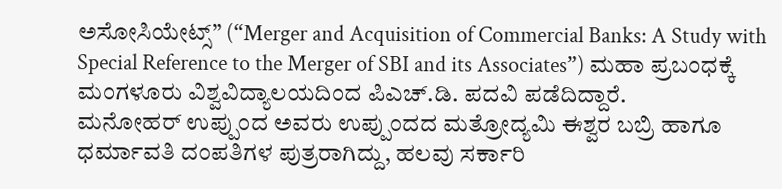ಅಸೋಸಿಯೇಟ್ಸ್” (“Merger and Acquisition of Commercial Banks: A Study with Special Reference to the Merger of SBI and its Associates”) ಮಹಾ ಪ್ರಬಂಧಕ್ಕೆ ಮಂಗಳೂರು ವಿಶ್ವವಿದ್ಯಾಲಯದಿಂದ ಪಿಎಚ್‌.ಡಿ. ಪದವಿ ಪಡೆದಿದ್ದಾರೆ.
ಮನೋಹ‌ರ್ ಉಪ್ಪುಂದ ಅವರು ಉಪ್ಪುಂದದ ಮತ್ರೋದ್ಯಮಿ ಈಶ್ವರ ಬಬ್ರಿ ಹಾಗೂ ಧರ್ಮಾವತಿ ದಂಪತಿಗಳ ಪುತ್ರರಾಗಿದ್ದು, ಹಲವು ಸರ್ಕಾರಿ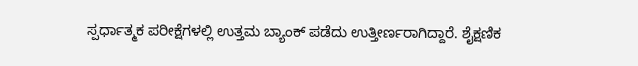ಸ್ಪರ್ಧಾತ್ಮಕ ಪರೀಕ್ಷೆಗಳಲ್ಲಿ ಉತ್ತಮ ಬ್ಯಾಂಕ್ ಪಡೆದು ಉತ್ತೀರ್ಣರಾಗಿದ್ದಾರೆ. ಶೈಕ್ಷಣಿಕ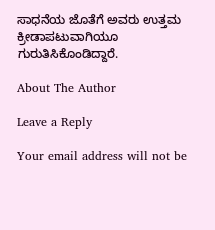ಸಾಧನೆಯ ಜೊತೆಗೆ ಅವರು ಉತ್ತಮ ಕ್ರೀಡಾಪಟುವಾಗಿಯೂ ಗುರುತಿಸಿಕೊಂಡಿದ್ದಾರೆ.

About The Author

Leave a Reply

Your email address will not be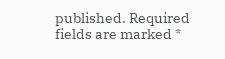published. Required fields are marked *